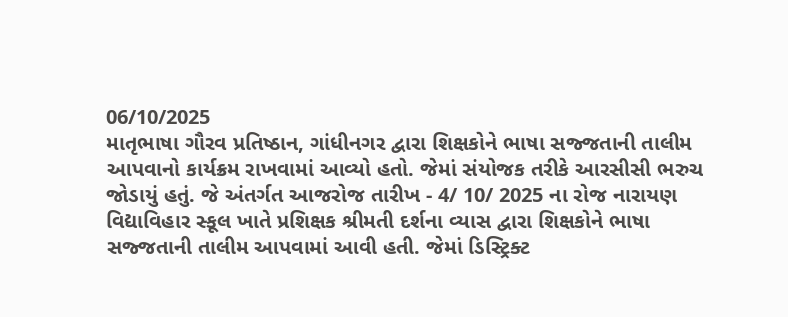06/10/2025
માતૃભાષા ગૌરવ પ્રતિષ્ઠાન, ગાંધીનગર દ્વારા શિક્ષકોને ભાષા સજ્જતાની તાલીમ આપવાનો કાર્યક્રમ રાખવામાં આવ્યો હતો. જેમાં સંયોજક તરીકે આરસીસી ભરુચ જોડાયું હતું. જે અંતર્ગત આજરોજ તારીખ - 4/ 10/ 2025 ના રોજ નારાયણ વિદ્યાવિહાર સ્કૂલ ખાતે પ્રશિક્ષક શ્રીમતી દર્શના વ્યાસ દ્વારા શિક્ષકોને ભાષા સજ્જતાની તાલીમ આપવામાં આવી હતી. જેમાં ડિસ્ટ્રિક્ટ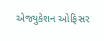એજ્યુકેશન ઓફિસર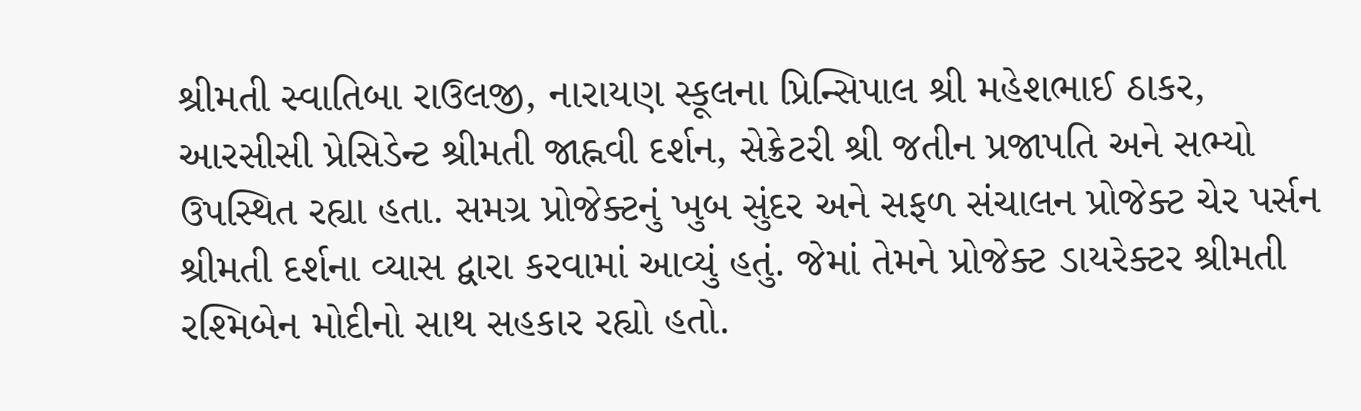શ્રીમતી સ્વાતિબા રાઉલજી, નારાયણ સ્કૂલના પ્રિન્સિપાલ શ્રી મહેશભાઈ ઠાકર, આરસીસી પ્રેસિડેન્ટ શ્રીમતી જાહ્નવી દર્શન, સેક્રેટરી શ્રી જતીન પ્રજાપતિ અને સભ્યો ઉપસ્થિત રહ્યા હતા. સમગ્ર પ્રોજેક્ટનું ખુબ સુંદર અને સફળ સંચાલન પ્રોજેક્ટ ચેર પર્સન શ્રીમતી દર્શના વ્યાસ દ્વારા કરવામાં આવ્યું હતું. જેમાં તેમને પ્રોજેક્ટ ડાયરેક્ટર શ્રીમતી રશ્મિબેન મોદીનો સાથ સહકાર રહ્યો હતો.